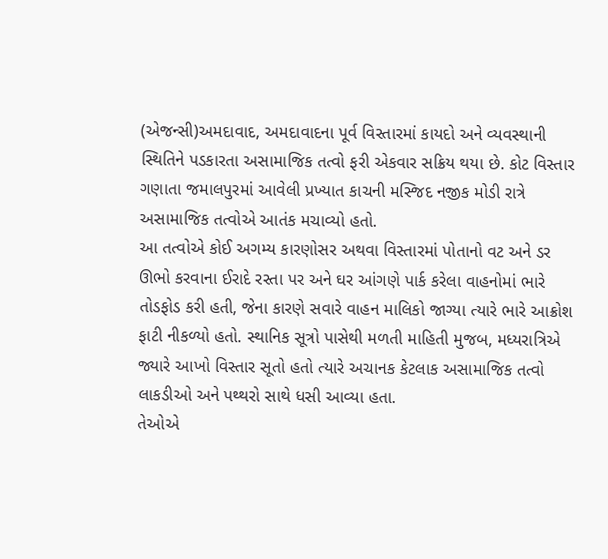(એજન્સી)અમદાવાદ, અમદાવાદના પૂર્વ વિસ્તારમાં કાયદો અને વ્યવસ્થાની સ્થિતિને પડકારતા અસામાજિક તત્વો ફરી એકવાર સક્રિય થયા છે. કોટ વિસ્તાર ગણાતા જમાલપુરમાં આવેલી પ્રખ્યાત કાચની મસ્જિદ નજીક મોડી રાત્રે અસામાજિક તત્વોએ આતંક મચાવ્યો હતો.
આ તત્વોએ કોઈ અગમ્ય કારણોસર અથવા વિસ્તારમાં પોતાનો વટ અને ડર ઊભો કરવાના ઈરાદે રસ્તા પર અને ઘર આંગણે પાર્ક કરેલા વાહનોમાં ભારે તોડફોડ કરી હતી, જેના કારણે સવારે વાહન માલિકો જાગ્યા ત્યારે ભારે આક્રોશ ફાટી નીકળ્યો હતો. સ્થાનિક સૂત્રો પાસેથી મળતી માહિતી મુજબ, મધ્યરાત્રિએ જ્યારે આખો વિસ્તાર સૂતો હતો ત્યારે અચાનક કેટલાક અસામાજિક તત્વો લાકડીઓ અને પથ્થરો સાથે ધસી આવ્યા હતા.
તેઓએ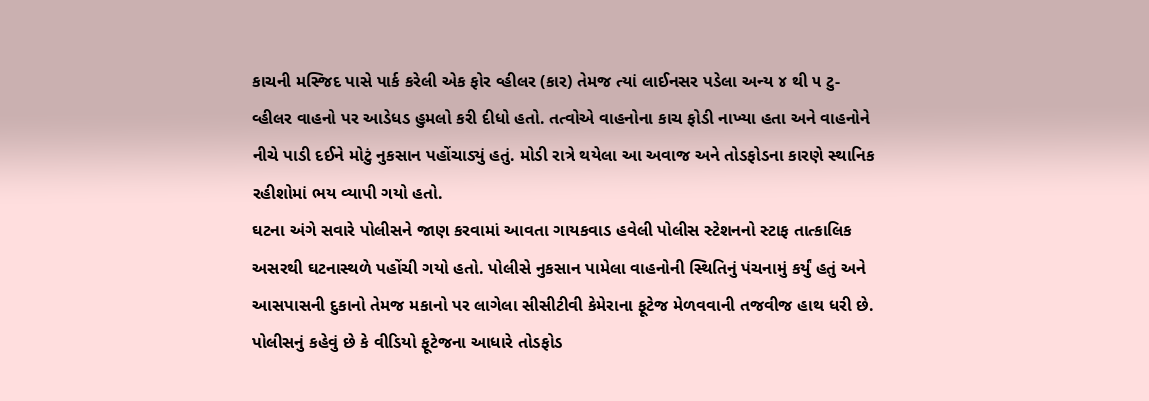કાચની મસ્જિદ પાસે પાર્ક કરેલી એક ફોર વ્હીલર (કાર) તેમજ ત્યાં લાઈનસર પડેલા અન્ય ૪ થી ૫ ટુ-વ્હીલર વાહનો પર આડેધડ હુમલો કરી દીધો હતો. તત્વોએ વાહનોના કાચ ફોડી નાખ્યા હતા અને વાહનોને નીચે પાડી દઈને મોટું નુકસાન પહોંચાડ્યું હતું. મોડી રાત્રે થયેલા આ અવાજ અને તોડફોડના કારણે સ્થાનિક રહીશોમાં ભય વ્યાપી ગયો હતો.
ઘટના અંગે સવારે પોલીસને જાણ કરવામાં આવતા ગાયકવાડ હવેલી પોલીસ સ્ટેશનનો સ્ટાફ તાત્કાલિક અસરથી ઘટનાસ્થળે પહોંચી ગયો હતો. પોલીસે નુકસાન પામેલા વાહનોની સ્થિતિનું પંચનામું કર્યું હતું અને આસપાસની દુકાનો તેમજ મકાનો પર લાગેલા સીસીટીવી કેમેરાના ફૂટેજ મેળવવાની તજવીજ હાથ ધરી છે.
પોલીસનું કહેવું છે કે વીડિયો ફૂટેજના આધારે તોડફોડ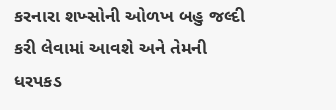કરનારા શખ્સોની ઓળખ બહુ જલ્દી કરી લેવામાં આવશે અને તેમની ધરપકડ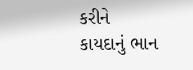કરીને કાયદાનું ભાન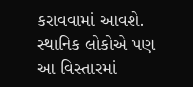કરાવવામાં આવશે. સ્થાનિક લોકોએ પણ આ વિસ્તારમાં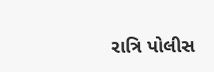રાત્રિ પોલીસ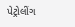પેટ્રોલીંગ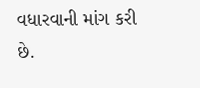વધારવાની માંગ કરી છે.